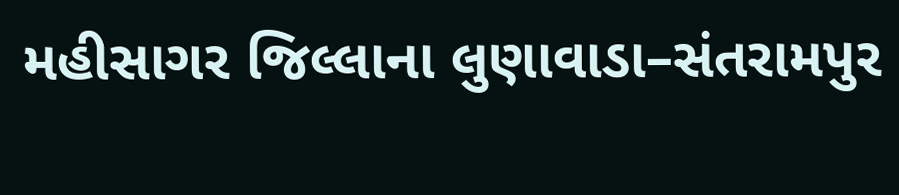મહીસાગર જિલ્લાના લુણાવાડા–સંતરામપુર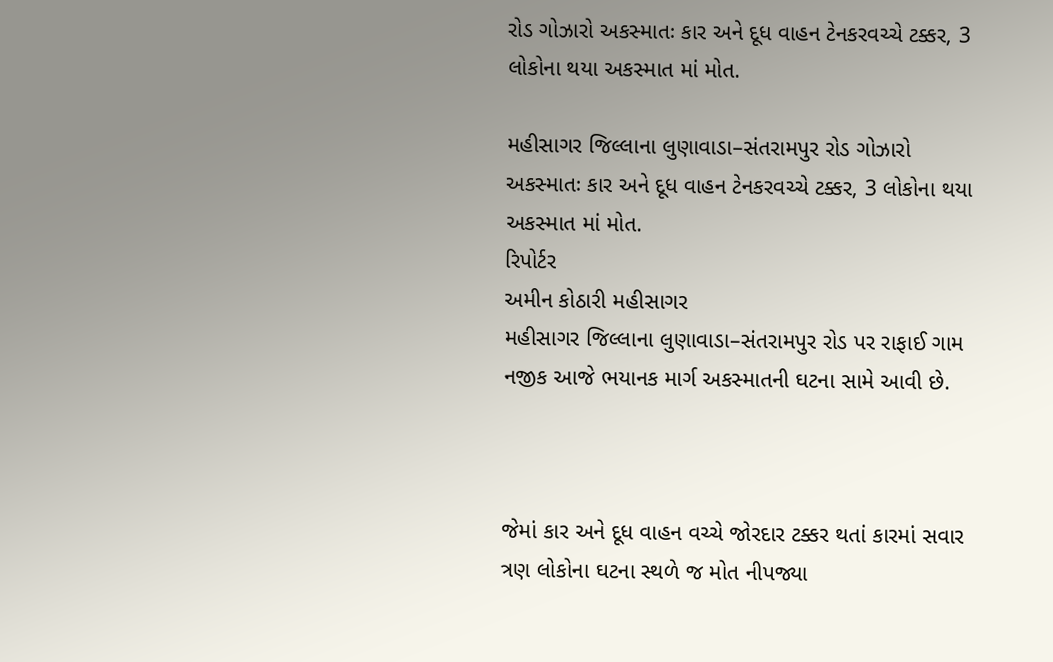રોડ ગોઝારો અકસ્માતઃ કાર અને દૂધ વાહન ટેનકરવચ્ચે ટક્કર, 3 લોકોના થયા અકસ્માત માં મોત.

મહીસાગર જિલ્લાના લુણાવાડા–સંતરામપુર રોડ ગોઝારો અકસ્માતઃ કાર અને દૂધ વાહન ટેનકરવચ્ચે ટક્કર, 3 લોકોના થયા અકસ્માત માં મોત.
રિપોર્ટર
અમીન કોઠારી મહીસાગર
મહીસાગર જિલ્લાના લુણાવાડા–સંતરામપુર રોડ પર રાફાઈ ગામ નજીક આજે ભયાનક માર્ગ અકસ્માતની ઘટના સામે આવી છે.



જેમાં કાર અને દૂધ વાહન વચ્ચે જોરદાર ટક્કર થતાં કારમાં સવાર ત્રણ લોકોના ઘટના સ્થળે જ મોત નીપજ્યા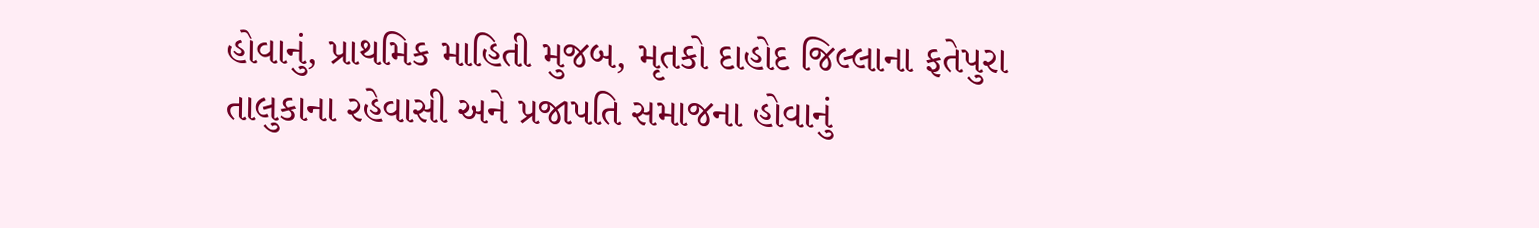હોવાનું, પ્રાથમિક માહિતી મુજબ, મૃતકો દાહોદ જિલ્લાના ફતેપુરા તાલુકાના રહેવાસી અને પ્રજાપતિ સમાજના હોવાનું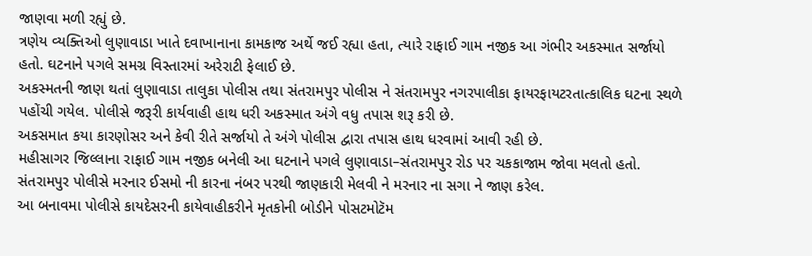જાણવા મળી રહ્યું છે.
ત્રણેય વ્યક્તિઓ લુણાવાડા ખાતે દવાખાનાના કામકાજ અર્થે જઈ રહ્યા હતા, ત્યારે રાફાઈ ગામ નજીક આ ગંભીર અકસ્માત સર્જાયો હતો. ઘટનાને પગલે સમગ્ર વિસ્તારમાં અરેરાટી ફેલાઈ છે.
અકસ્મતની જાણ થતાં લુણાવાડા તાલુકા પોલીસ તથા સંતરામપુર પોલીસ ને સંતરામપુર નગરપાલીકા ફાયરફાયટરતાત્કાલિક ઘટના સ્થળે પહોંચી ગયેલ. પોલીસે જરૂરી કાર્યવાહી હાથ ધરી અકસ્માત અંગે વધુ તપાસ શરૂ કરી છે.
અકસમાત કયા કારણોસર અને કેવી રીતે સર્જાયો તે અંગે પોલીસ દ્વારા તપાસ હાથ ધરવામાં આવી રહી છે.
મહીસાગર જિલ્લાના રાફાઈ ગામ નજીક બનેલી આ ઘટનાને પગલે લુણાવાડા–સંતરામપુર રોડ પર ચકકાજામ જોવા મલતો હતો.
સંતરામપુર પોલીસે મરનાર ઈસમો ની કારના નંબર પરથી જાણકારી મેલવી ને મરનાર ના સગા ને જાણ કરેલ.
આ બનાવમા પોલીસે કાયદેસરની કાયેવાહીકરીને મૃતકોની બોડીને પોસટમોટૅમ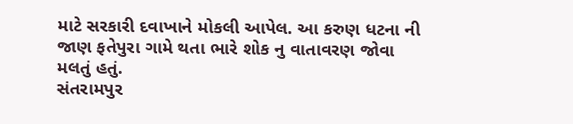માટે સરકારી દવાખાને મોકલી આપેલ. આ કરુણ ધટના ની જાણ ફતેપુરા ગામે થતા ભારે શોક નુ વાતાવરણ જોવા મલતું હતું.
સંતરામપુર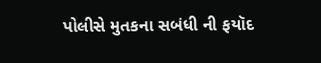પોલીસે મુતકના સબંધી ની ફયૉદ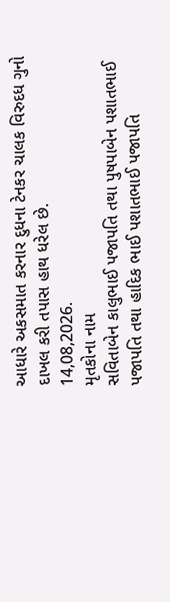આધારે અકસમાત કરનાર દુધના ટેનકર ચાલક વિરુદધ ગુનો દાખલ કરી તપાસ હાથ ધરેલ છે.
14,08,2026.
મૃતકોના નામ
સવિતાબેન કાલુભાઈ પજાપતિ તથા પુષપાબેન પશાતભાઈ પજાપતિ તથા હાદિક ભાઈ પશાતભાઈ પજાપતિ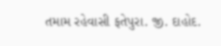તમામ રહેવાસી ફતેપુરા. જી. દાહોદ.